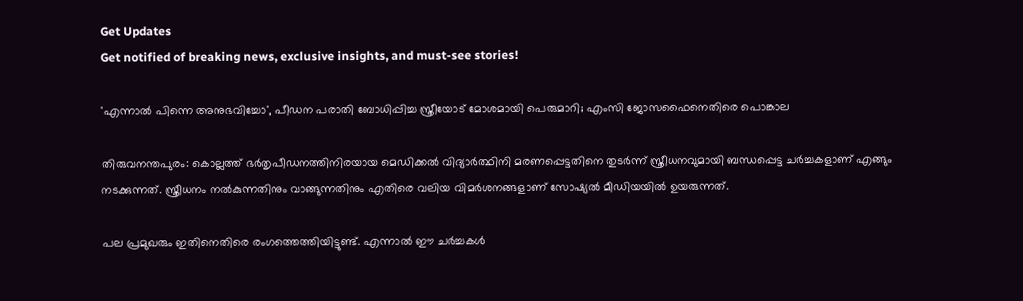Get Updates
Get notified of breaking news, exclusive insights, and must-see stories!

'എന്നാല്‍ പിന്നെ അനുഭവിച്ചോ', പീഡന പരാതി ബോധിപ്പിച്ച സ്ത്രീയോട് മോശമായി പെരുമാറി; എംസി ജോസഫൈനെതിരെ പൊങ്കാല

തിരുവനന്തപുരം: കൊല്ലത്ത് ഭര്‍തൃപീഡനത്തിനിരയായ മെഡിക്കല്‍ വിദ്യാര്‍ത്ഥിനി മരണപ്പെട്ടതിനെ തുടര്‍ന്ന് സ്ത്രീധനവുമായി ബന്ധപ്പെട്ട ചര്‍ച്ചകളാണ് എങ്ങും നടക്കുന്നത്. സ്ത്രീധനം നല്‍കുന്നതിനും വാങ്ങുന്നതിനും എതിരെ വലിയ വിമര്‍ശനങ്ങളാണ് സോഷ്യല്‍ മീഡിയയില്‍ ഉയരുന്നത്.

പല പ്രമുഖരും ഇതിനെതിരെ രംഗത്തെത്തിയിട്ടുണ്ട്. എന്നാല്‍ ഈ ചര്‍ച്ചകള്‍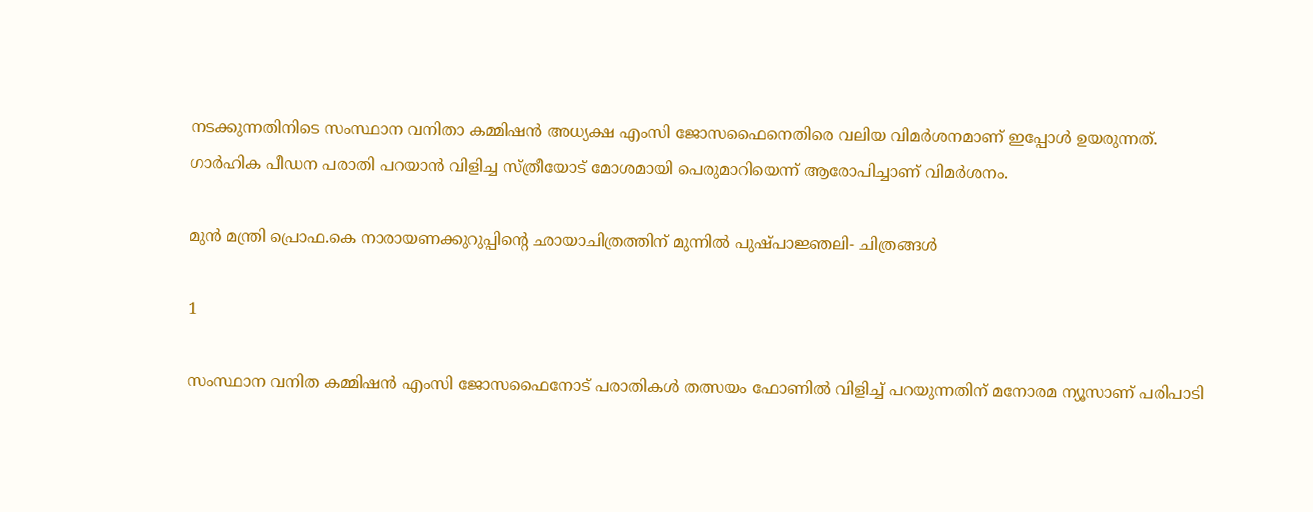നടക്കുന്നതിനിടെ സംസ്ഥാന വനിതാ കമ്മിഷന്‍ അധ്യക്ഷ എംസി ജോസഫൈനെതിരെ വലിയ വിമര്‍ശനമാണ് ഇപ്പോള്‍ ഉയരുന്നത്. ഗാര്‍ഹിക പീഡന പരാതി പറയാന്‍ വിളിച്ച സ്ത്രീയോട് മോശമായി പെരുമാറിയെന്ന് ആരോപിച്ചാണ് വിമര്‍ശനം.

മുൻ മന്ത്രി പ്രൊഫ.കെ നാരായണക്കുറുപ്പിന്റെ ഛായാചിത്രത്തിന് മുന്നിൽ പുഷ്പാജ്ഞലി- ചിത്രങ്ങൾ

1

സംസ്ഥാന വനിത കമ്മിഷന്‍ എംസി ജോസഫൈനോട് പരാതികള്‍ തത്സയം ഫോണില്‍ വിളിച്ച് പറയുന്നതിന് മനോരമ ന്യൂസാണ് പരിപാടി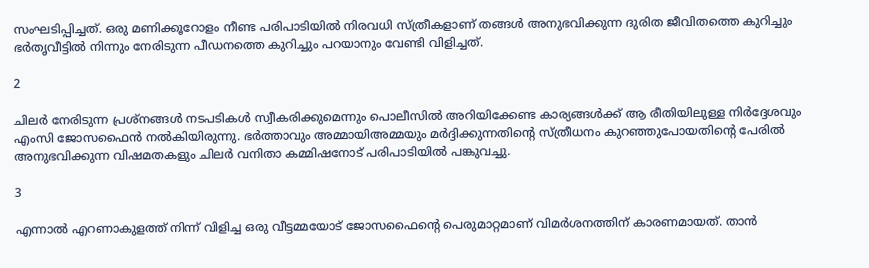സംഘടിപ്പിച്ചത്. ഒരു മണിക്കൂറോളം നീണ്ട പരിപാടിയില്‍ നിരവധി സ്ത്രീകളാണ് തങ്ങള്‍ അനുഭവിക്കുന്ന ദുരിത ജീവിതത്തെ കുറിച്ചും ഭര്‍തൃവീട്ടില്‍ നിന്നും നേരിടുന്ന പീഡനത്തെ കുറിച്ചും പറയാനും വേണ്ടി വിളിച്ചത്.

2

ചിലര്‍ നേരിടുന്ന പ്രശ്‌നങ്ങള്‍ നടപടികള്‍ സ്വീകരിക്കുമെന്നും പൊലീസില്‍ അറിയിക്കേണ്ട കാര്യങ്ങള്‍ക്ക് ആ രീതിയിലുള്ള നിര്‍ദ്ദേശവും എംസി ജോസഫൈന്‍ നല്‍കിയിരുന്നു. ഭര്‍ത്താവും അമ്മായിഅമ്മയും മര്‍ദ്ദിക്കുന്നതിന്റെ സ്ത്രീധനം കുറഞ്ഞുപോയതിന്റെ പേരില്‍ അനുഭവിക്കുന്ന വിഷമതകളും ചിലര്‍ വനിതാ കമ്മിഷനോട് പരിപാടിയില്‍ പങ്കുവച്ചു.

3

എന്നാല്‍ എറണാകുളത്ത് നിന്ന് വിളിച്ച ഒരു വീട്ടമ്മയോട് ജോസഫൈന്റെ പെരുമാറ്റമാണ് വിമര്‍ശനത്തിന് കാരണമായത്. താന്‍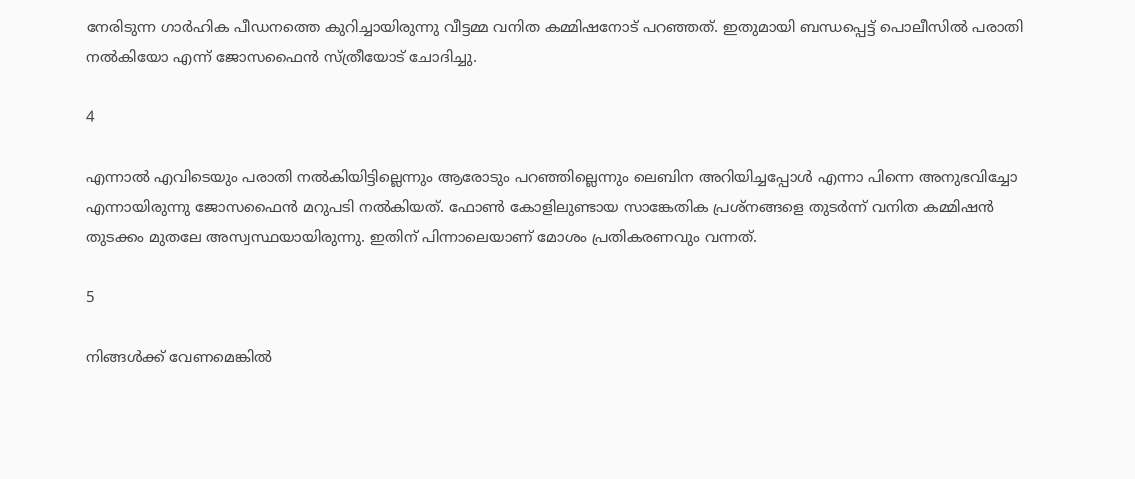നേരിടുന്ന ഗാര്‍ഹിക പീഡനത്തെ കുറിച്ചായിരുന്നു വീട്ടമ്മ വനിത കമ്മിഷനോട് പറഞ്ഞത്. ഇതുമായി ബന്ധപ്പെട്ട് പൊലീസില്‍ പരാതി നല്‍കിയോ എന്ന് ജോസഫൈന്‍ സ്ത്രീയോട് ചോദിച്ചു.

4

എന്നാല്‍ എവിടെയും പരാതി നല്‍കിയിട്ടില്ലെന്നും ആരോടും പറഞ്ഞില്ലെന്നും ലെബിന അറിയിച്ചപ്പോള്‍ എന്നാ പിന്നെ അനുഭവിച്ചോ എന്നായിരുന്നു ജോസഫൈന്‍ മറുപടി നല്‍കിയത്. ഫോണ്‍ കോളിലുണ്ടായ സാങ്കേതിക പ്രശ്‌നങ്ങളെ തുടര്‍ന്ന് വനിത കമ്മിഷന്‍ തുടക്കം മുതലേ അസ്വസ്ഥയായിരുന്നു. ഇതിന് പിന്നാലെയാണ് മോശം പ്രതികരണവും വന്നത്.

5

നിങ്ങള്‍ക്ക് വേണമെങ്കില്‍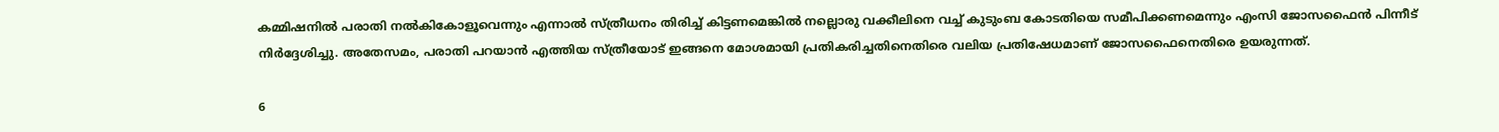കമ്മിഷനില്‍ പരാതി നല്‍കികോളൂവെന്നും എന്നാല്‍ സ്ത്രീധനം തിരിച്ച് കിട്ടണമെങ്കില്‍ നല്ലൊരു വക്കീലിനെ വച്ച് കുടുംബ കോടതിയെ സമീപിക്കണമെന്നും എംസി ജോസഫൈന്‍ പിന്നീട് നിര്‍ദ്ദേശിച്ചു. അതേസമം, പരാതി പറയാന്‍ എത്തിയ സ്ത്രീയോട് ഇങ്ങനെ മോശമായി പ്രതികരിച്ചതിനെതിരെ വലിയ പ്രതിഷേധമാണ് ജോസഫൈനെതിരെ ഉയരുന്നത്.

6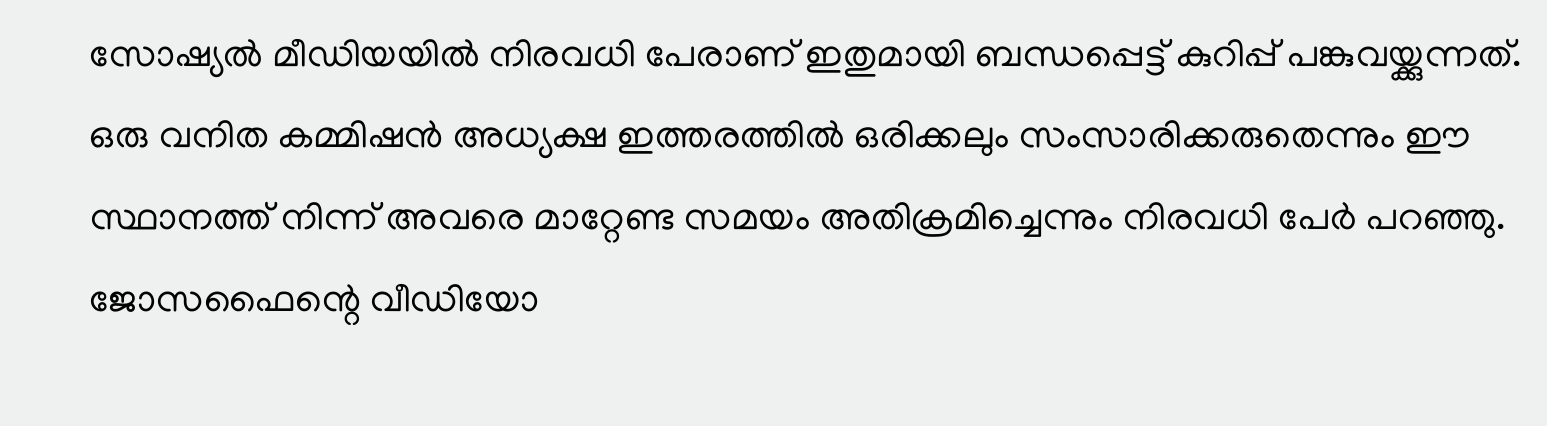സോഷ്യല്‍ മീഡിയയില്‍ നിരവധി പേരാണ് ഇതുമായി ബന്ധപ്പെട്ട് കുറിപ്പ് പങ്കുവയ്ക്കുന്നത്. ഒരു വനിത കമ്മിഷന്‍ അധ്യക്ഷ ഇത്തരത്തില്‍ ഒരിക്കലും സംസാരിക്കരുതെന്നും ഈ സ്ഥാനത്ത് നിന്ന് അവരെ മാറ്റേണ്ട സമയം അതിക്രമിച്ചെന്നും നിരവധി പേര്‍ പറഞ്ഞു. ജോസഫൈന്റെ വീഡിയോ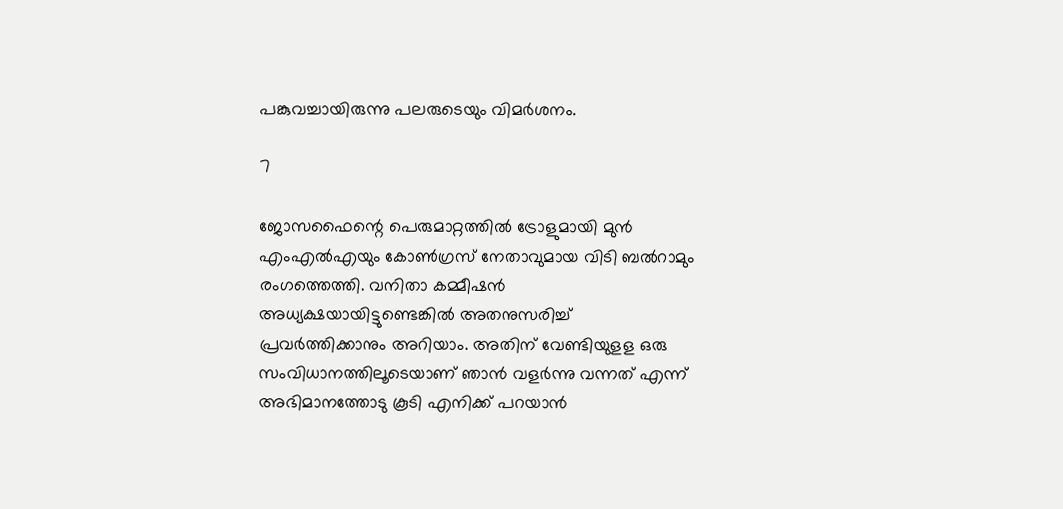പങ്കുവച്ചായിരുന്നു പലരുടെയും വിമര്‍ശനം.

7

ജോസഫൈന്റെ പെരുമാറ്റത്തില്‍ ട്രോളുമായി മുന്‍ എംഎല്‍എയും കോണ്‍ഗ്രസ് നേതാവുമായ വിടി ബല്‍റാമും രംഗത്തെത്തി. വനിതാ കമ്മീഷന്‍ അധ്യക്ഷയായിട്ടുണ്ടെങ്കില്‍ അതനുസരിച്ച് പ്രവര്‍ത്തിക്കാനും അറിയാം. അതിന് വേണ്ടിയുളള ഒരു സംവിധാനത്തിലൂടെയാണ് ഞാന്‍ വളര്‍ന്നു വന്നത് എന്ന് അഭിമാനത്തോടു കൂടി എനിക്ക് പറയാന്‍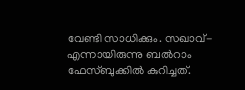വേണ്ടി സാധിക്കും. സഖാവ്- എന്നായിരുന്നു ബല്‍റാം ഫേസ്ബുക്കില്‍ കുറിച്ചത്.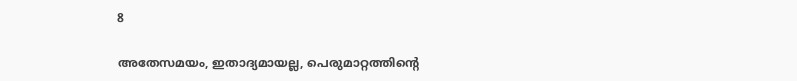8

അതേസമയം, ഇതാദ്യമായല്ല, പെരുമാറ്റത്തിന്റെ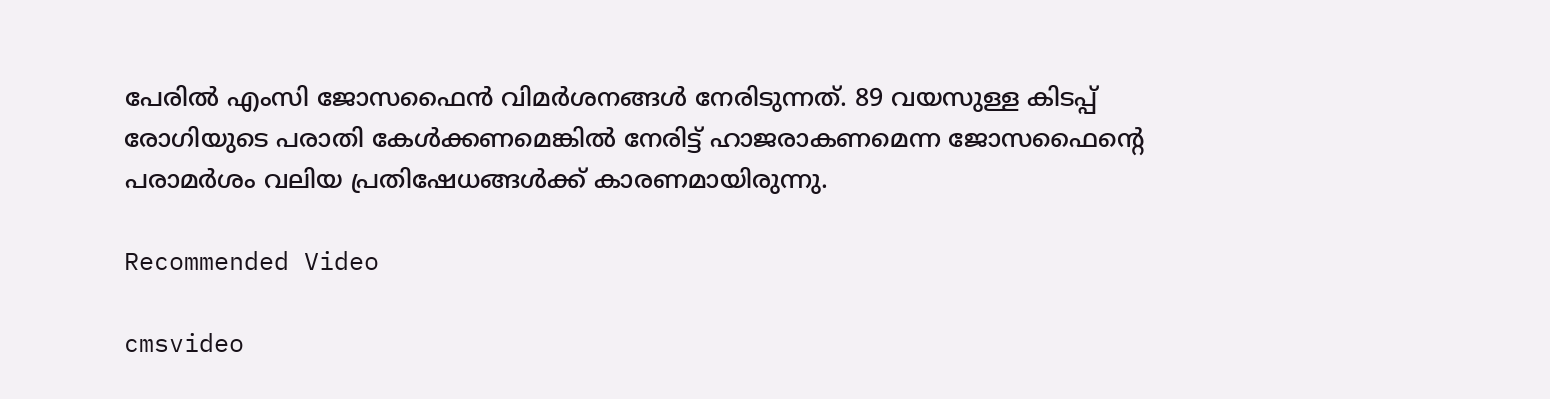പേരില്‍ എംസി ജോസഫൈന്‍ വിമര്‍ശനങ്ങള്‍ നേരിടുന്നത്. 89 വയസുള്ള കിടപ്പ് രോഗിയുടെ പരാതി കേള്‍ക്കണമെങ്കില്‍ നേരിട്ട് ഹാജരാകണമെന്ന ജോസഫൈന്റെ പരാമര്‍ശം വലിയ പ്രതിഷേധങ്ങള്‍ക്ക് കാരണമായിരുന്നു.

Recommended Video

cmsvideo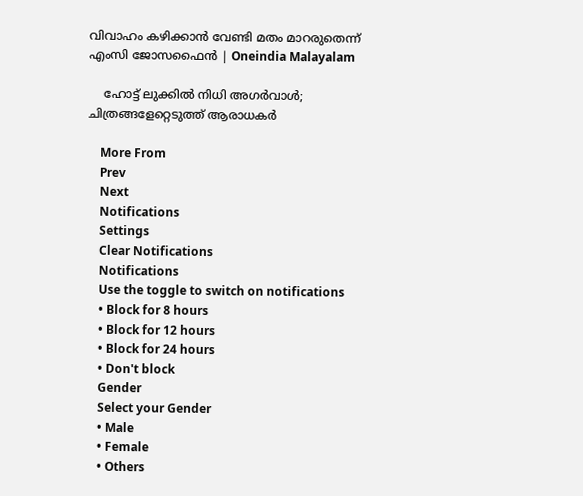വിവാഹം കഴിക്കാന്‍ വേണ്ടി മതം മാറരുതെന്ന് എംസി ജോസഫൈന്‍ | Oneindia Malayalam

    ഹോട്ട് ലുക്കിൽ നിധി അഗർവാൾ; ചിത്രങ്ങളേറ്റെടുത്ത് ആരാധകർ

    More From
    Prev
    Next
    Notifications
    Settings
    Clear Notifications
    Notifications
    Use the toggle to switch on notifications
    • Block for 8 hours
    • Block for 12 hours
    • Block for 24 hours
    • Don't block
    Gender
    Select your Gender
    • Male
    • Female
    • Others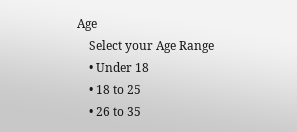Age
    Select your Age Range
    • Under 18
    • 18 to 25
    • 26 to 35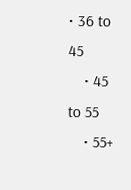• 36 to 45
    • 45 to 55
    • 55+